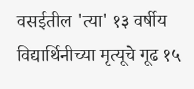वसईतील 'त्या' १३ वर्षीय विद्यार्थिनीच्या मृत्यूचे गूढ १५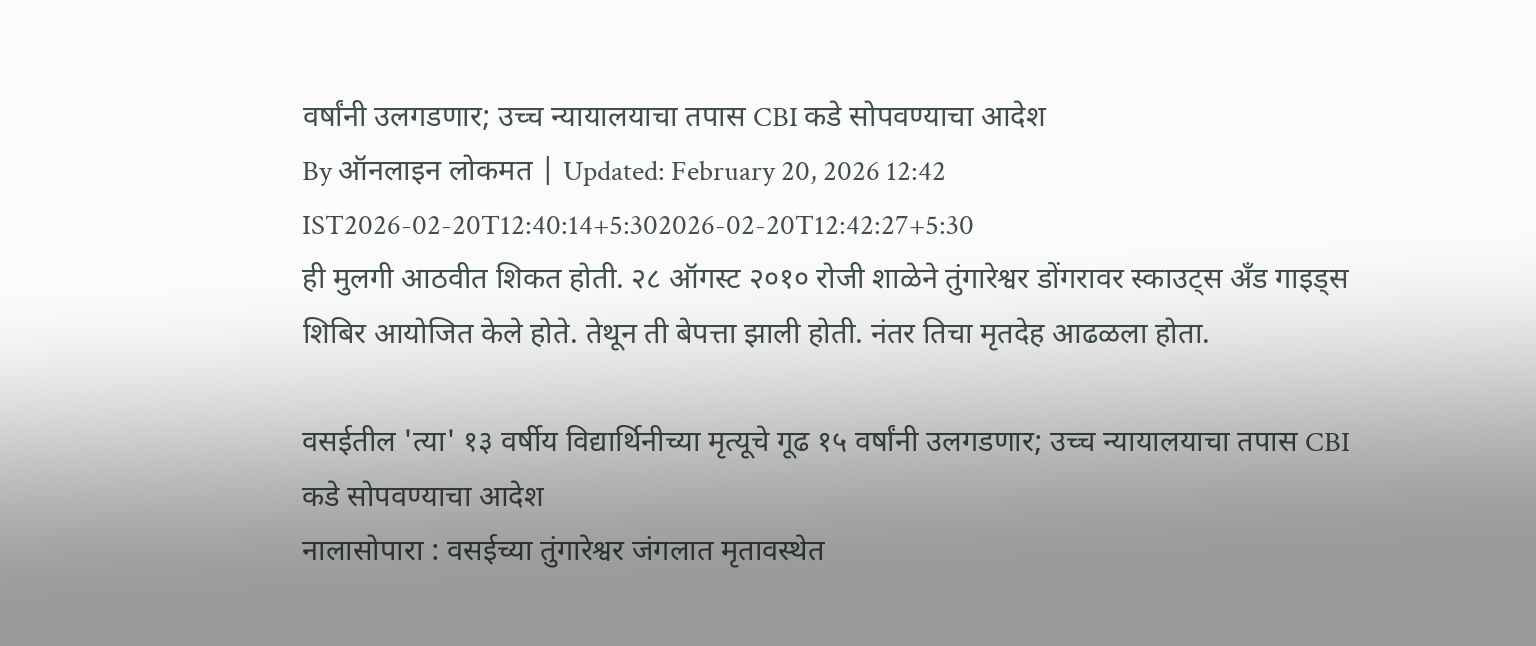वर्षांनी उलगडणार; उच्च न्यायालयाचा तपास CBI कडे सोपवण्याचा आदेश
By ऑनलाइन लोकमत | Updated: February 20, 2026 12:42 IST2026-02-20T12:40:14+5:302026-02-20T12:42:27+5:30
ही मुलगी आठवीत शिकत होती. २८ ऑगस्ट २०१० रोजी शाळेने तुंगारेश्वर डोंगरावर स्काउट्स अँड गाइड्स शिबिर आयोजित केले होते. तेथून ती बेपत्ता झाली होती. नंतर तिचा मृतदेह आढळला होता.

वसईतील 'त्या' १३ वर्षीय विद्यार्थिनीच्या मृत्यूचे गूढ १५ वर्षांनी उलगडणार; उच्च न्यायालयाचा तपास CBI कडे सोपवण्याचा आदेश
नालासोपारा : वसईच्या तुंगारेश्वर जंगलात मृतावस्थेत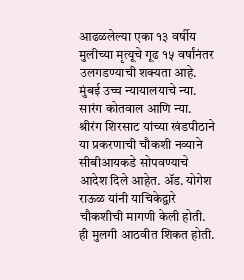आढळलेल्या एका १३ वर्षीय मुलीच्या मृत्यूचे गूढ १५ वर्षांनंतर उलगडण्याची शक्यता आहे. मुंबई उच्च न्यायालयाचे न्या. सारंग कोतवाल आणि न्या. श्रीरंग शिरसाट यांच्या खंडपीठाने या प्रकरणाची चौकशी नव्याने सीबीआयकडे सोपवण्याचे आदेश दिले आहेत. ॲड. योगेश राऊळ यांनी याचिकेद्वारे चौकशीची मागणी केली होती.
ही मुलगी आठवीत शिकत होती.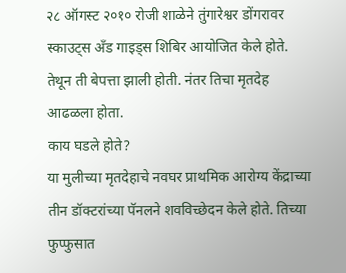२८ ऑगस्ट २०१० रोजी शाळेने तुंगारेश्वर डोंगरावर स्काउट्स अँड गाइड्स शिबिर आयोजित केले होते. तेथून ती बेपत्ता झाली होती. नंतर तिचा मृतदेह आढळला होता.
काय घडले होते?
या मुलीच्या मृतदेहाचे नवघर प्राथमिक आरोग्य केंद्राच्या तीन डॉक्टरांच्या पॅनलने शवविच्छेदन केले होते. तिच्या फुप्फुसात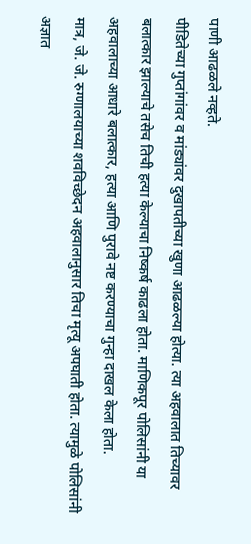पाणी आढळले नव्हते.
पीडितेच्या गुप्तांगांवर व मांड्यांवर दुखापतीच्या खुणा आढळल्या होत्या. त्या अहवालात तिच्यावर बलात्कार झाल्याचे तसेच तिची हत्या केल्याचा निष्कर्ष काढला होता. माणिकपूर पोलिसांनी या अहवालाच्या आधारे बलात्कार, हत्या आणि पुरावे नष्ट करण्याचा गुन्हा दाखल केला होता.
मात्र, जे. जे. रुग्णालयाच्या शवविच्छेदन अहवालानुसार तिचा मृत्यू अपघाती होता. त्यामुळे पोलिसांनी अज्ञात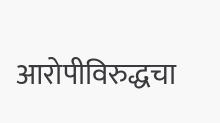आरोपीविरुद्धचा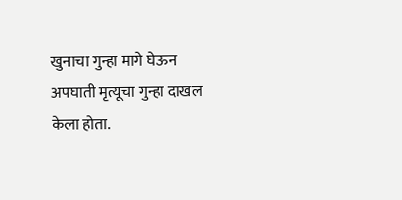खुनाचा गुन्हा मागे घेऊन अपघाती मृत्यूचा गुन्हा दाखल केला होता.